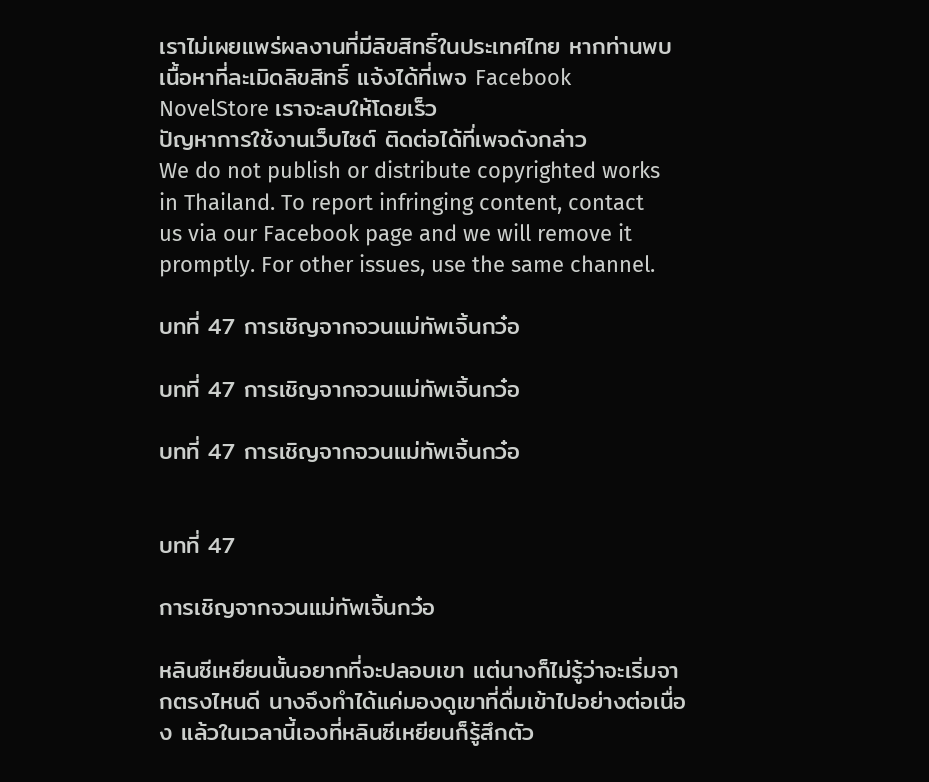เราไม่เผยแพร่ผลงานที่มีลิขสิทธิ์ในประเทศไทย หากท่านพบเนื้อหาที่ละเมิดลิขสิทธิ์ แจ้งได้ที่เพจ Facebook NovelStore เราจะลบให้โดยเร็ว
ปัญหาการใช้งานเว็บไซต์ ติดต่อได้ที่เพจดังกล่าว
We do not publish or distribute copyrighted works in Thailand. To report infringing content, contact us via our Facebook page and we will remove it promptly. For other issues, use the same channel.

บทที่ 47 การเชิญจากจวนแม่ทัพเจิ้นกว๋อ

บทที่ 47 การเชิญจากจวนแม่ทัพเจิ้นกว๋อ

บทที่ 47 การเชิญจากจวนแม่ทัพเจิ้นกว๋อ


บทที่ 47

การเชิญจากจวนแม่ทัพเจิ้นกว๋อ

หลินซีเหยียนนั้นอยากที่จะปลอบเขา แต่นางก็ไม่รู้ว่าจะเริ่มจากตรงไหนดี นางจึงทำได้แค่มองดูเขาที่ดื่มเข้าไปอย่างต่อเนื่อง แล้วในเวลานี้เองที่หลินซีเหยียนก็รู้สึกตัว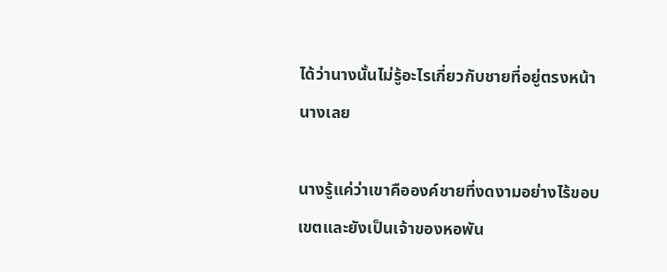ได้ว่านางนั้นไม่รู้อะไรเกี่ยวกับชายที่อยู่ตรงหน้านางเลย

นางรู้แค่ว่าเขาคือองค์ชายที่งดงามอย่างไร้ขอบเขตและยังเป็นเจ้าของหอพัน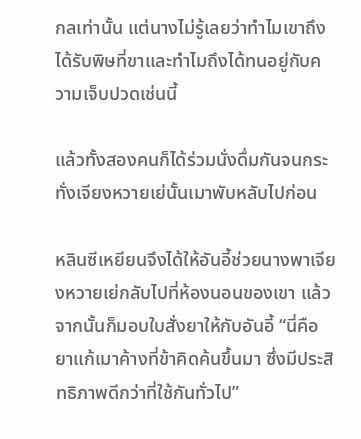กลเท่านั้น แต่นางไม่รู้เลยว่าทำไมเขาถึงได้รับพิษที่ขาและทำไมถึงได้ทนอยู่กับความเจ็บปวดเช่นนี้

แล้วทั้งสองคนก็ได้ร่วมนั่งดื่มกันจนกระทั่งเจียงหวายเย่นั้นเมาพับหลับไปก่อน

หลินซีเหยียนจึงได้ให้อันอี้ช่วยนางพาเจียงหวายเย่กลับไปที่ห้องนอนของเขา แล้วจากนั้นก็มอบใบสั่งยาให้กับอันอี้ “นี่คือยาแก้เมาค้างที่ข้าคิดค้นขึ้นมา ซึ่งมีประสิทธิภาพดีกว่าที่ใช้กันทั่วไป”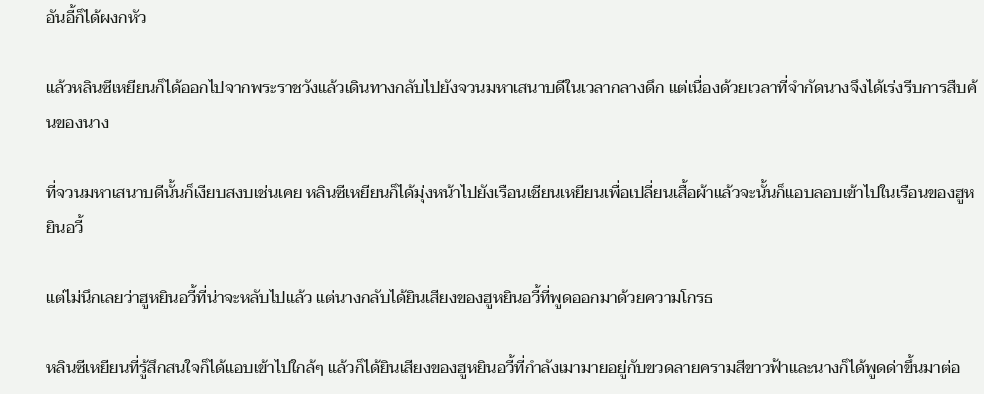อันอี้ก็ได้ผงกหัว

แล้วหลินซีเหยียนก็ได้ออกไปจากพระราชวังแล้วเดินทางกลับไปยังจวนมหาเสนาบดีในเวลากลางดึก แต่เนื่องด้วยเวลาที่จำกัดนางจึงได้เร่งรีบการสืบค้นของนาง

ที่จวนมหาเสนาบดีนั้นก็เงียบสงบเช่นเคย หลินซีเหยียนก็ได้มุ่งหน้าไปยังเรือนเชียนเหยียนเพื่อเปลี่ยนเสื้อผ้าแล้วจะนั้นก็แอบลอบเข้าไปในเรือนของฮูหยินอวี้

แต่ไม่นึกเลยว่าฮูหยินอวี้ที่น่าจะหลับไปแล้ว แต่นางกลับได้ยินเสียงของฮูหยินอวี้ที่พูดออกมาด้วยความโกรธ

หลินซีเหยียนที่รู้สึกสนใจก็ได้แอบเข้าไปใกล้ๆ แล้วก็ได้ยินเสียงของฮูหยินอวี้ที่กำลังเมามายอยู่กับขวดลายครามสีขาวฟ้าและนางก็ได้พูดด่าขึ้นมาต่อ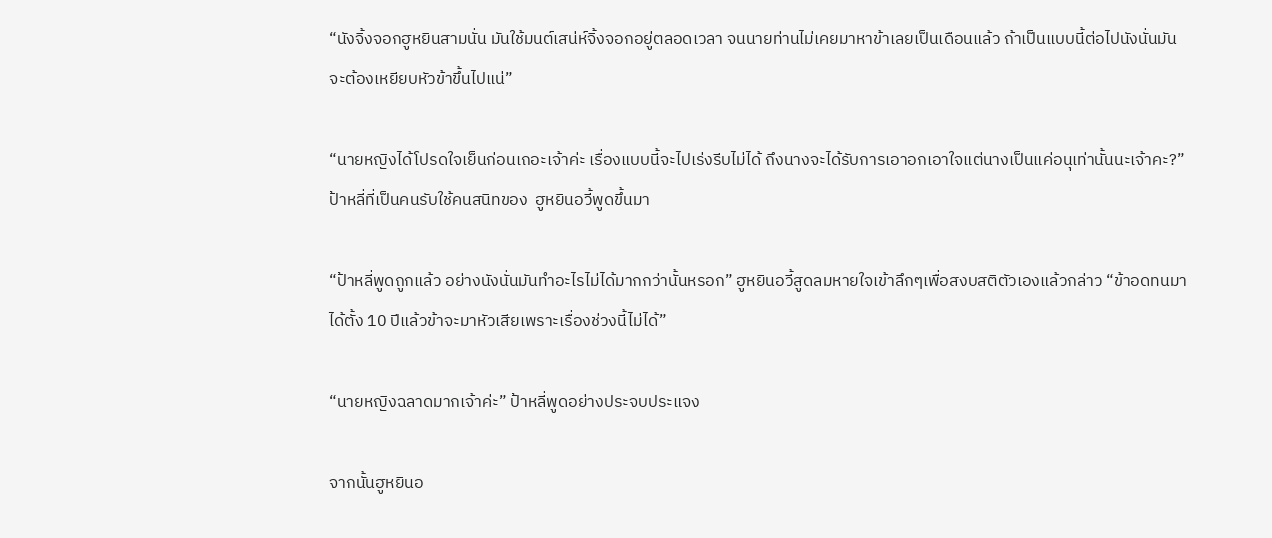“นังจิ้งจอกฮูหยินสามนั่น มันใช้มนต์เสน่ห์จิ้งจอกอยู่ตลอดเวลา จนนายท่านไม่เคยมาหาข้าเลยเป็นเดือนแล้ว ถ้าเป็นแบบนี้ต่อไปนังนั่นมันจะต้องเหยียบหัวข้าขึ้นไปแน่”

“นายหญิงได้โปรดใจเย็นก่อนเถอะเจ้าค่ะ เรื่องแบบนี้จะไปเร่งรีบไม่ได้ ถึงนางจะได้รับการเอาอกเอาใจแต่นางเป็นแค่อนุเท่านั้นนะเจ้าคะ?” ป้าหลี่ที่เป็นคนรับใช้คนสนิทของ  ฮูหยินอวี้พูดขึ้นมา

“ป้าหลี่พูดถูกแล้ว อย่างนังนั่นมันทำอะไรไม่ได้มากกว่านั้นหรอก” ฮูหยินอวี้สูดลมหายใจเข้าลึกๆเพื่อสงบสติตัวเองแล้วกล่าว “ข้าอดทนมาได้ตั้ง 10 ปีแล้วข้าจะมาหัวเสียเพราะเรื่องช่วงนี้ไม่ได้”

“นายหญิงฉลาดมากเจ้าค่ะ” ป้าหลี่พูดอย่างประจบประแจง

จากนั้นฮูหยินอ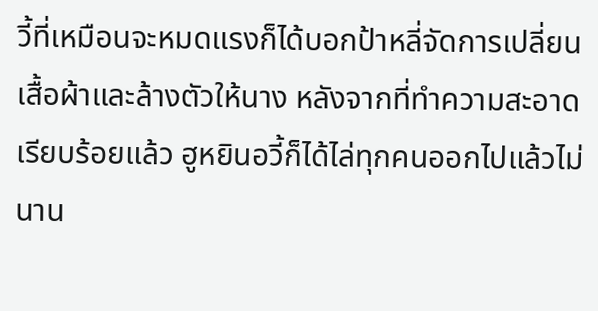วี้ที่เหมือนจะหมดแรงก็ได้บอกป้าหลี่จัดการเปลี่ยนเสื้อผ้าและล้างตัวให้นาง หลังจากที่ทำความสะอาดเรียบร้อยแล้ว ฮูหยินอวี้ก็ได้ไล่ทุกคนออกไปแล้วไม่นาน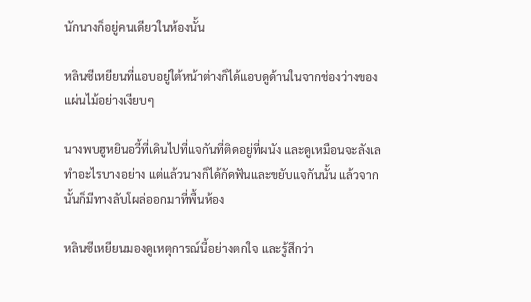นักนางก็อยู่คนเดียวในห้องนั้น

หลินซีเหยียนที่แอบอยู่ใต้หน้าต่างก็ได้แอบดูด้านในจากช่องว่างของแผ่นไม้อย่างเงียบๆ

นางพบฮูหยินอวี้ที่เดินไปที่แจกันที่ติดอยู่ที่ผนัง และดูเหมือนจะลังเลทำอะไรบางอย่าง แต่แล้วนางก็ได้กัดฟันและขยับแจกันนั้น แล้วจากนั้นก็มีทางลับโผล่ออกมาที่พื้นห้อง

หลินซีเหยียนมองดูเหตุการณ์นี้อย่างตกใจ และรู้สึกว่า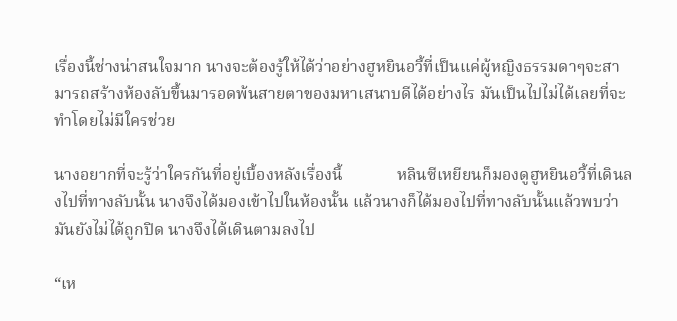เรื่องนี้ช่างน่าสนใจมาก นางจะต้องรู้ให้ได้ว่าอย่างฮูหยินอวี้ที่เป็นแค่ผู้หญิงธรรมดาๆจะสามารถสร้างห้องลับขึ้นมารอดพ้นสายตาของมหาเสนาบดีได้อย่างไร มันเป็นไปไม่ได้เลยที่จะทำโดยไม่มีใครช่วย

นางอยากที่จะรู้ว่าใครกันที่อยู่เบื้องหลังเรื่องนี้             หลินซีเหยียนก็มองดูฮูหยินอวี้ที่เดินลงไปที่ทางลับนั้น นางจึงได้มองเข้าไปในห้องนั้น แล้วนางก็ได้มองไปที่ทางลับนั้นแล้วพบว่ามันยังไม่ได้ถูกปิด นางจึงได้เดินตามลงไป

“เห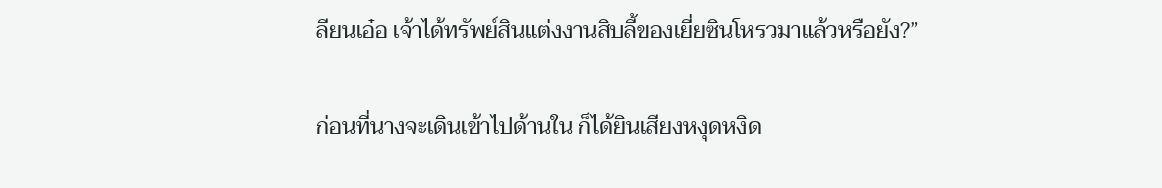ลียนเอ๋อ เจ้าได้ทรัพย์สินแต่งงานสิบลี้ของเยี่ยซินโหรวมาแล้วหรือยัง?”

ก่อนที่นางจะเดินเข้าไปด้านใน ก็ได้ยินเสียงหงุดหงิด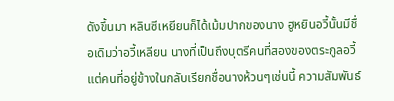ดังขึ้นมา หลินซีเหยียนก็ได้เม้มปากของนาง ฮูหยินอวี้นั้นมีชื่อเดิมว่าอวี้เหลียน นางที่เป็นถึงบุตรีคนที่สองของตระกูลอวี้ แต่คนที่อยู่ข้างในกลับเรียกชื่อนางห้วนๆเช่นนี้ ความสัมพันธ์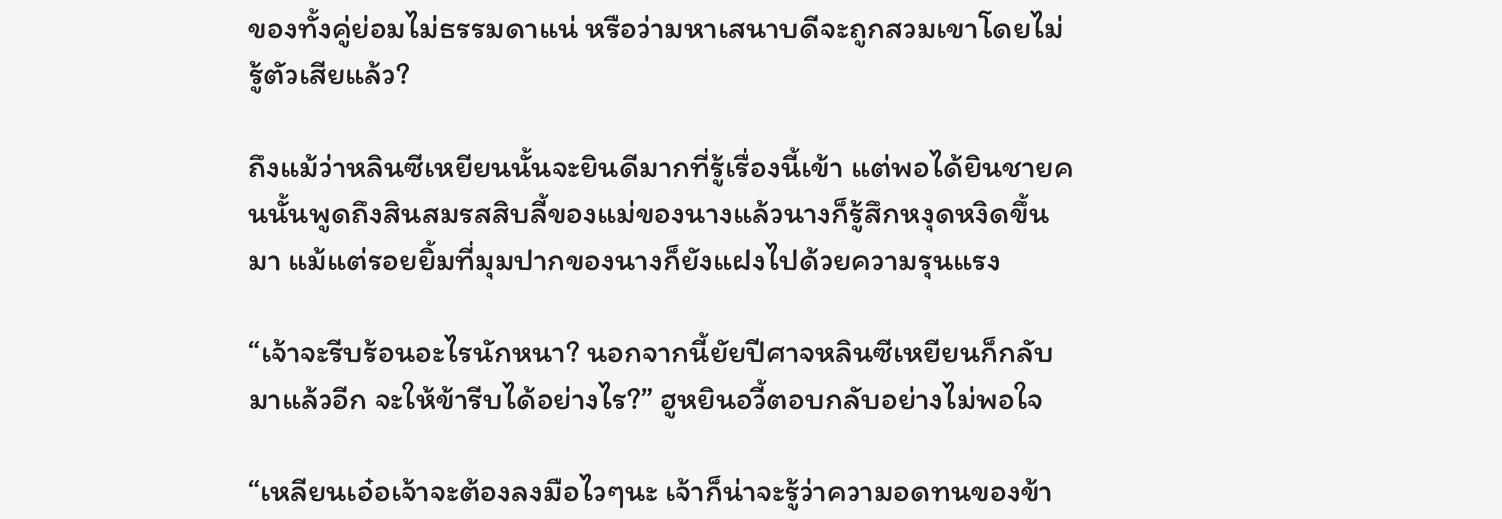ของทั้งคู่ย่อมไม่ธรรมดาแน่ หรือว่ามหาเสนาบดีจะถูกสวมเขาโดยไม่รู้ตัวเสียแล้ว?

ถึงแม้ว่าหลินซีเหยียนนั้นจะยินดีมากที่รู้เรื่องนี้เข้า แต่พอได้ยินชายคนนั้นพูดถึงสินสมรสสิบลี้ของแม่ของนางแล้วนางก็รู้สึกหงุดหงิดขึ้นมา แม้แต่รอยยิ้มที่มุมปากของนางก็ยังแฝงไปด้วยความรุนแรง

“เจ้าจะรีบร้อนอะไรนักหนา? นอกจากนี้ยัยปีศาจหลินซีเหยียนก็กลับมาแล้วอีก จะให้ข้ารีบได้อย่างไร?” ฮูหยินอวี้ตอบกลับอย่างไม่พอใจ

“เหลียนเอ๋อเจ้าจะต้องลงมือไวๆนะ เจ้าก็น่าจะรู้ว่าความอดทนของข้า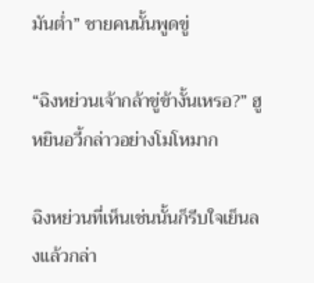มันต่ำ” ชายคนนั้นพูดขู่

“ฉิงหย่วนเจ้ากล้าขู่ข้างั้นเหรอ?” ฮูหยินอวี้กล่าวอย่างโมโหมาก

ฉิงหย่วนที่เห็นเช่นนั้นก็รีบใจเย็นลงแล้วกล่า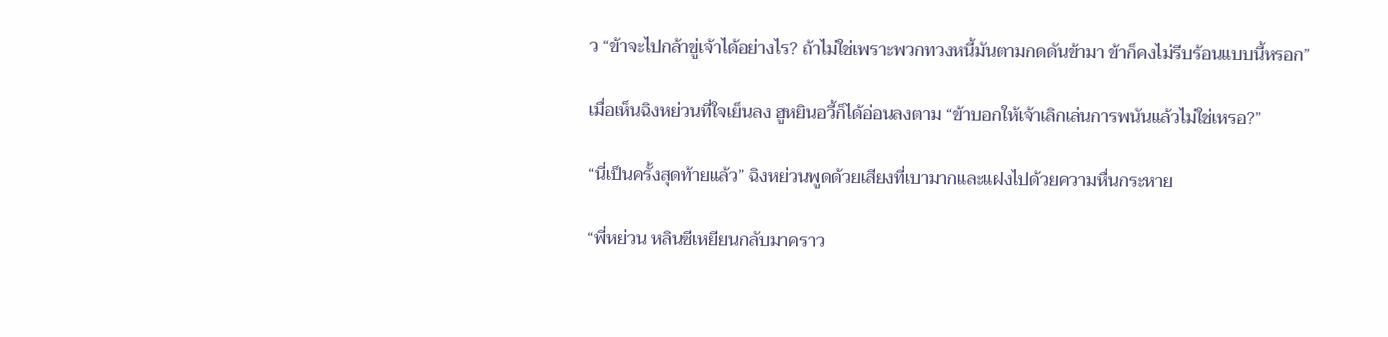ว “ข้าจะไปกล้าขู่เจ้าได้อย่างไร? ถ้าไม่ใช่เพราะพวกทวงหนี้มันตามกดดันข้ามา ข้าก็คงไม่รีบร้อนแบบนี้หรอก”

เมื่อเห็นฉิงหย่วนที่ใจเย็นลง ฮูหยินอวี้ก็ได้อ่อนลงตาม “ข้าบอกให้เจ้าเลิกเล่นการพนันแล้วไม่ใช่เหรอ?”

“นี่เป็นครั้งสุดท้ายแล้ว” ฉิงหย่วนพูดด้วยเสียงที่เบามากและแฝงไปด้วยความหื่นกระหาย

“พี่หย่วน หลินซีเหยียนกลับมาคราว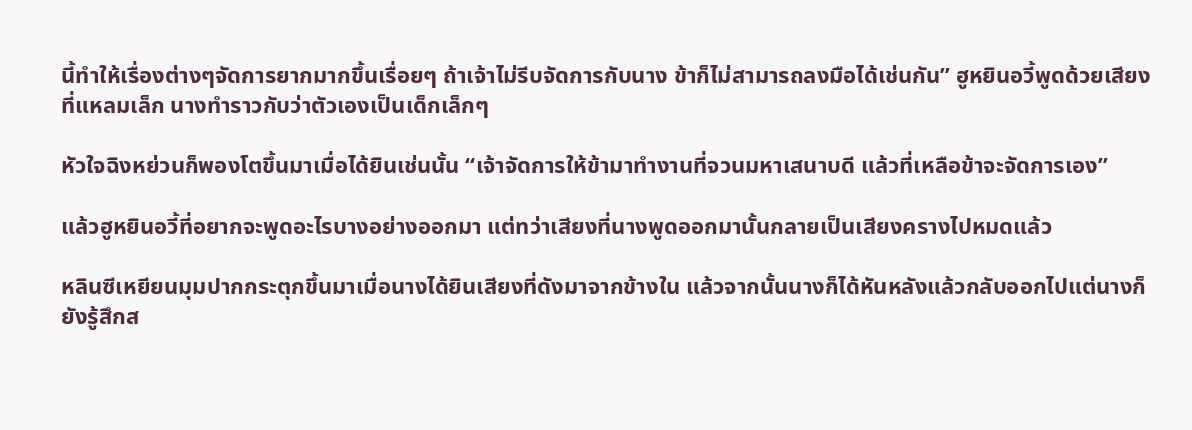นี้ทำให้เรื่องต่างๆจัดการยากมากขึ้นเรื่อยๆ ถ้าเจ้าไม่รีบจัดการกับนาง ข้าก็ไม่สามารถลงมือได้เช่นกัน” ฮูหยินอวี้พูดด้วยเสียงที่แหลมเล็ก นางทำราวกับว่าตัวเองเป็นเด็กเล็กๆ

หัวใจฉิงหย่วนก็พองโตขึ้นมาเมื่อได้ยินเช่นนั้น “เจ้าจัดการให้ข้ามาทำงานที่จวนมหาเสนาบดี แล้วที่เหลือข้าจะจัดการเอง”

แล้วฮูหยินอวี้ที่อยากจะพูดอะไรบางอย่างออกมา แต่ทว่าเสียงที่นางพูดออกมานั้นกลายเป็นเสียงครางไปหมดแล้ว

หลินซีเหยียนมุมปากกระตุกขึ้นมาเมื่อนางได้ยินเสียงที่ดังมาจากข้างใน แล้วจากนั้นนางก็ได้หันหลังแล้วกลับออกไปแต่นางก็ยังรู้สึกส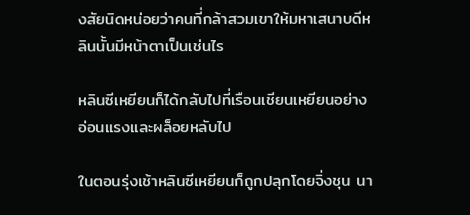งสัยนิดหน่อยว่าคนที่กล้าสวมเขาให้มหาเสนาบดีหลินนั้นมีหน้าตาเป็นเช่นไร

หลินซีเหยียนก็ได้กลับไปที่เรือนเชียนเหยียนอย่างอ่อนแรงและผล็อยหลับไป

ในตอนรุ่งเช้าหลินซีเหยียนก็ถูกปลุกโดยจิ่งชุน นา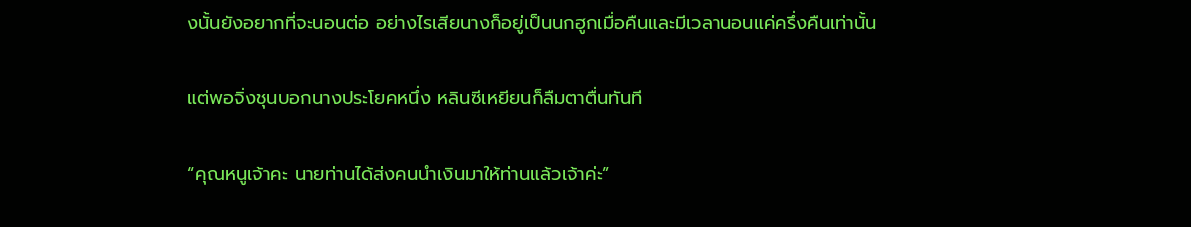งนั้นยังอยากที่จะนอนต่อ อย่างไรเสียนางก็อยู่เป็นนกฮูกเมื่อคืนและมีเวลานอนแค่ครึ่งคืนเท่านั้น

แต่พอจิ่งชุนบอกนางประโยคหนึ่ง หลินซีเหยียนก็ลืมตาตื่นทันที

“คุณหนูเจ้าคะ นายท่านได้ส่งคนนำเงินมาให้ท่านแล้วเจ้าค่ะ”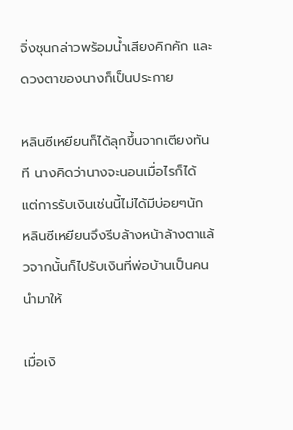จิ่งชุนกล่าวพร้อมน้ำเสียงคิกคัก และดวงตาของนางก็เป็นประกาย

หลินซีเหยียนก็ได้ลุกขึ้นจากเตียงทันที นางคิดว่านางจะนอนเมื่อไรก็ได้ แต่การรับเงินเช่นนี้ไม่ได้มีบ่อยๆนัก หลินซีเหยียนจึงรีบล้างหน้าล้างตาแล้วจากนั้นก็ไปรับเงินที่พ่อบ้านเป็นคนนำมาให้

เมื่อเงิ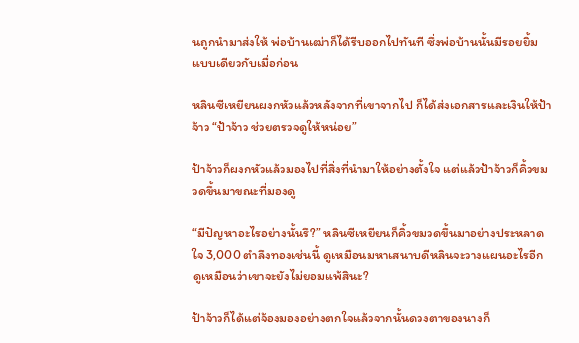นถูกนำมาส่งให้ พ่อบ้านเฒ่าก็ได้รีบออกไปทันที ซึ่งพ่อบ้านนั้นมีรอยยิ้มแบบเดียวกับเมื่อก่อน

หลินซีเหยียนผงกหัวแล้วหลังจากที่เขาจากไป ก็ได้ส่งเอกสารและเงินให้ป้าจ้าว “ป้าจ้าว ช่วยตรวจดูให้หน่อย”

ป้าจ้าวก็ผงกหัวแล้วมองไปที่สิ่งที่นำมาให้อย่างตั้งใจ แต่แล้วป้าจ้าวก็คิ้วขมวดขึ้นมาขณะที่มองดู

“มีปัญหาอะไรอย่างนั้นรึ?” หลินซีเหยียนก็คิ้วขมวดขึ้นมาอย่างประหลาดใจ 3,000 ตำลึงทองเช่นนี้ ดูเหมือนมหาเสนาบดีหลินจะวางแผนอะไรอีก ดูเหมือนว่าเขาจะยังไม่ยอมแพ้สินะ?

ป้าจ้าวก็ได้แต่จ้องมองอย่างตกใจแล้วจากนั้นดวงตาของนางก็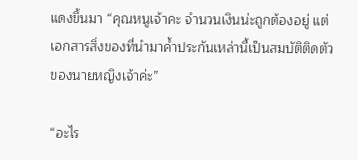แดงขึ้นมา “คุณหนูเจ้าคะ จำนวนเงินน่ะถูกต้องอยู่ แต่เอกสารสิ่งของที่นำมาค้ำประกันเหล่านี้เป็นสมบัติติดตัวของนายหญิงเจ้าค่ะ”

“อะไร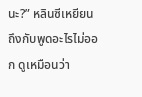นะ?” หลินซีเหยียนถึงกับพูดอะไรไม่ออก ดูเหมือนว่า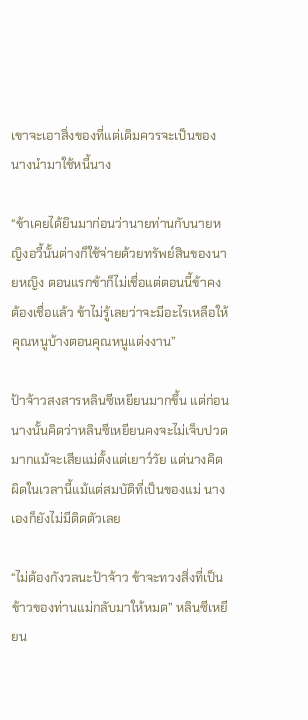เขาจะเอาสิ่งของที่แต่เดิมควรจะเป็นของนางนำมาใช้หนี้นาง

“ข้าเคยได้ยินมาก่อนว่านายท่านกับนายหญิงอวี้นั้นต่างก็ใช้จ่ายด้วยทรัพย์สินของนายหญิง ตอนแรกข้าก็ไม่เชื่อแต่ตอนนี้ข้าคงต้องเชื่อแล้ว ข้าไม่รู้เลยว่าจะมีอะไรเหลือให้คุณหนูบ้างตอนคุณหนูแต่งงาน”

ป้าจ้าวสงสารหลินซีเหยียนมากขึ้น แต่ก่อนนางนั้นคิดว่าหลินซีเหยียนคงจะไม่เจ็บปวดมากแม้จะเสียแม่ตั้งแต่เยาว์วัย แต่นางคิดผิดในเวลานี้แม้แต่สมบัติที่เป็นของแม่ นางเองก็ยังไม่มีติดตัวเลย

“ไม่ต้องกังวลนะป้าจ้าว ข้าจะทวงสิ่งที่เป็นข้าวของท่านแม่กลับมาให้หมด” หลินซีเหยียน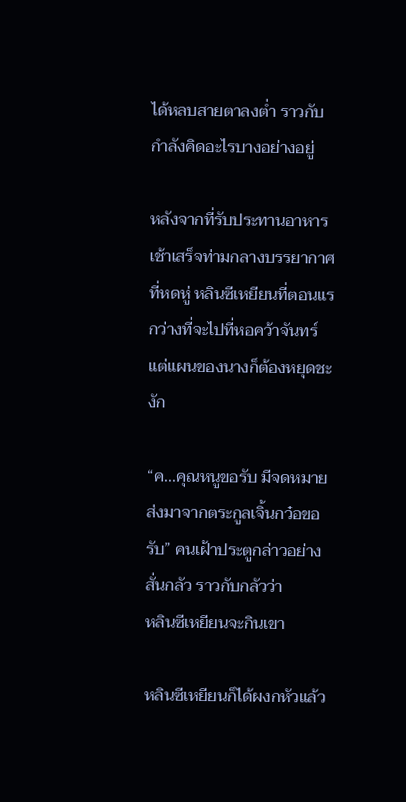ได้หลบสายตาลงต่ำ ราวกับกำลังคิดอะไรบางอย่างอยู่

หลังจากที่รับประทานอาหารเช้าเสร็จท่ามกลางบรรยากาศที่หดหู่ หลินซีเหยียนที่ตอนแรกว่างที่จะไปที่หอคว้าจันทร์ แต่แผนของนางก็ต้องหยุดชะงัก

“ค...คุณหนูขอรับ มีจดหมายส่งมาจากตระกูลเจิ้นกว๋อขอรับ” คนเฝ้าประตูกล่าวอย่างสั่นกลัว ราวกับกลัวว่า              หลินซีเหยียนจะกินเขา

หลินซีเหยียนก็ได้ผงกหัวแล้ว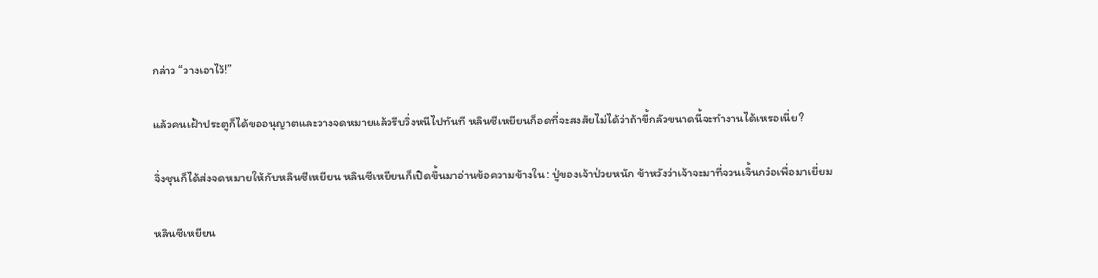กล่าว “วางเอาไว้!”

แล้วคนเฝ้าประตูก็ได้ขออนุญาตและวางจดหมายแล้วรีบวิ่งหนีไปทันที หลินซีเหยียนก็อดที่จะสงสัยไม่ได้ว่าถ้าขี้กลัวขนาดนี้จะทำงานได้เหรอเนี่ย?

จิ่งชุนก็ได้ส่งจดหมายให้กับหลินซีเหยียน หลินซีเหยียนก็เปิดขึ้นมาอ่านข้อความข้างใน: ปู่ของเจ้าป่วยหนัก ข้าหวังว่าเจ้าจะมาที่จวนเจิ้นกว๋อเพื่อมาเยี่ยม

หลินซีเหยียน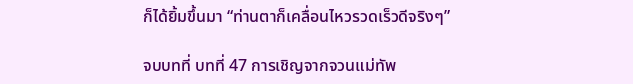ก็ได้ยิ้มขึ้นมา “ท่านตาก็เคลื่อนไหวรวดเร็วดีจริงๆ”

จบบทที่ บทที่ 47 การเชิญจากจวนแม่ทัพ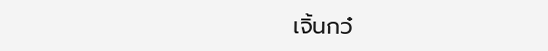เจิ้นกว๋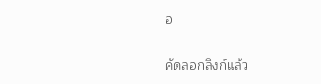อ

คัดลอกลิงก์แล้ว